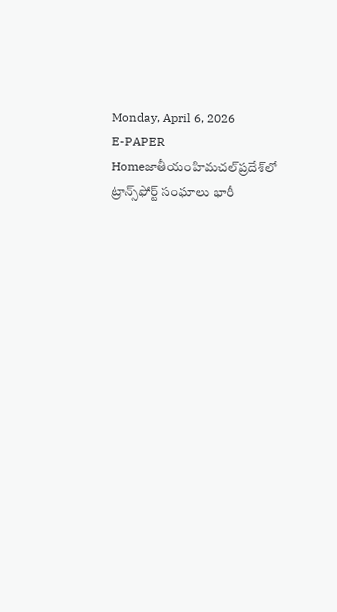Monday, April 6, 2026
E-PAPER
Homeజాతీయంహిమ‌చ‌ల్‌ప్ర‌దేశ్‌లో ట్రాన్స్‌ఫోర్ట్ సంఘాలు భారీ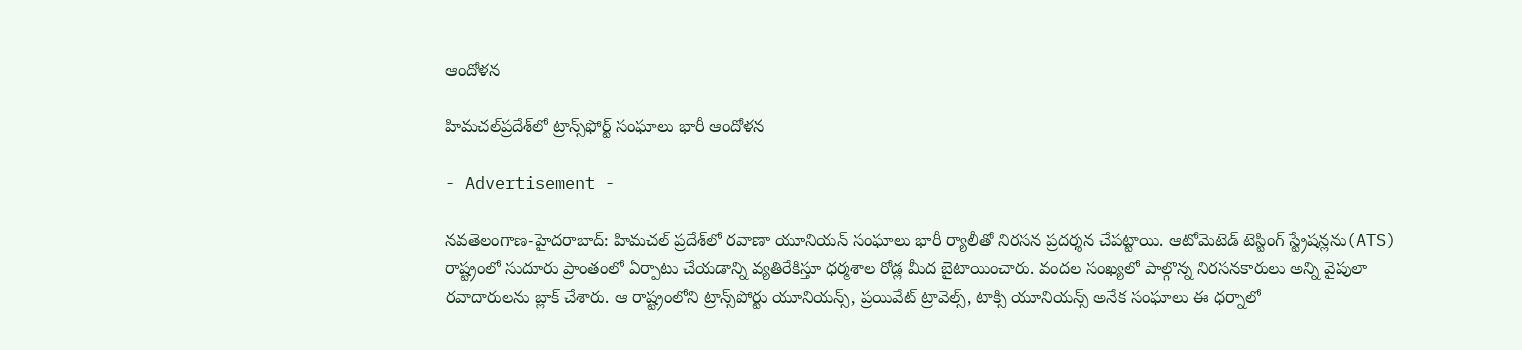ఆందోళ‌న‌

హిమ‌చ‌ల్‌ప్ర‌దేశ్‌లో ట్రాన్స్‌ఫోర్ట్ సంఘాలు భారీ ఆందోళ‌న‌

- Advertisement -

న‌వ‌తెలంగాణ‌-హైద‌రాబాద్‌: హిమ‌చ‌ల్ ప్ర‌దేశ్‌లో ర‌వాణా యూనియ‌న్ సంఘాలు భారీ ర్యాలీతో నిర‌స‌న ప్ర‌ద‌ర్శ‌న చేప‌ట్టాయి. ఆటోమెటెడ్ టెస్టింగ్ స్ట్రేష‌న్ల‌ను(ATS) రాష్ట్రంలో సుదూరు ప్రాంతంలో ఏర్పాటు చేయ‌డాన్ని వ్యతిరేకిస్తూ ధ‌ర్మ‌శాల రోడ్ల మీద బైటాయించారు. వంద‌ల సంఖ్య‌లో పాల్గొన్న‌ నిర‌స‌న‌కారులు అన్ని వైపులా ర‌వాదారుల‌ను బ్లాక్ చేశారు. ఆ రాష్ట్రంలోని ట్రాన్స్‌పోర్టు యూనియ‌న్స్, ప్ర‌యివేట్ ట్రావెల్స్, టాక్సి యూనియ‌న్స్ అనేక సంఘాలు ఈ ధ‌ర్నాలో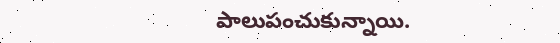పాలుపంచుకున్నాయి.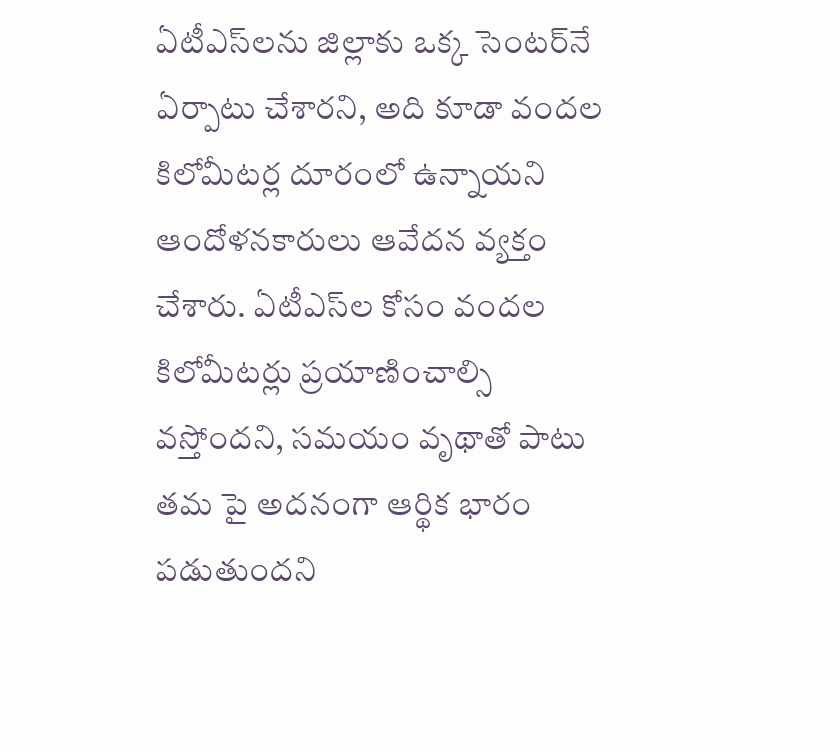ఏటీఎస్‌ల‌ను జిల్లాకు ఒక్క సెంట‌ర్‌నే ఏర్పాటు చేశార‌ని, అది కూడా వంద‌ల కిలోమీట‌ర్ల దూరంలో ఉన్నాయ‌ని ఆందోళ‌న‌కారులు ఆవేద‌న వ్య‌క్తం చేశారు. ఏటీఎస్‌ల కోసం వంద‌ల కిలోమీట‌ర్లు ప్ర‌యాణించాల్సి వ‌స్తోంద‌ని, స‌మ‌యం వృథాతో పాటు త‌మ పై అద‌నంగా ఆర్థిక భారం ప‌డుతుంద‌ని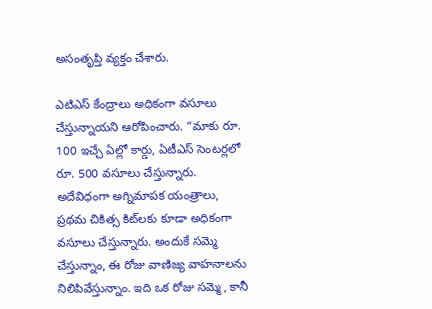అసంతృప్తి వ్య‌క్తం చేశారు.

ఎటిఎస్ కేంద్రాలు అధికంగా వసూలు చేస్తున్నాయని ఆరోపించారు. “మాకు రూ. 100 ఇచ్చే ఏల్లో కార్డు, ఏటీఎస్ సెంటర్లలో రూ. 500 వసూలు చేస్తున్నారు. అదేవిధంగా అగ్నిమాపక యంత్రాలు, ప్రథమ చికిత్స కిట్‌లకు కూడా అధికంగా వసూలు చేస్తున్నారు. అందుకే సమ్మె చేస్తున్నాం, ఈ రోజు వాణిజ్య వాహనాలను నిలిపివేస్తున్నాం. ఇది ఒక రోజు సమ్మె, కానీ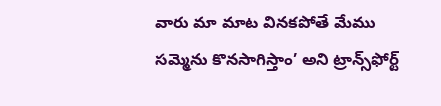వారు మా మాట వినకపోతే మేము స‌మ్మెను కొన‌సాగిస్తాం’ అని ట్రాన్స్‌ఫోర్ట్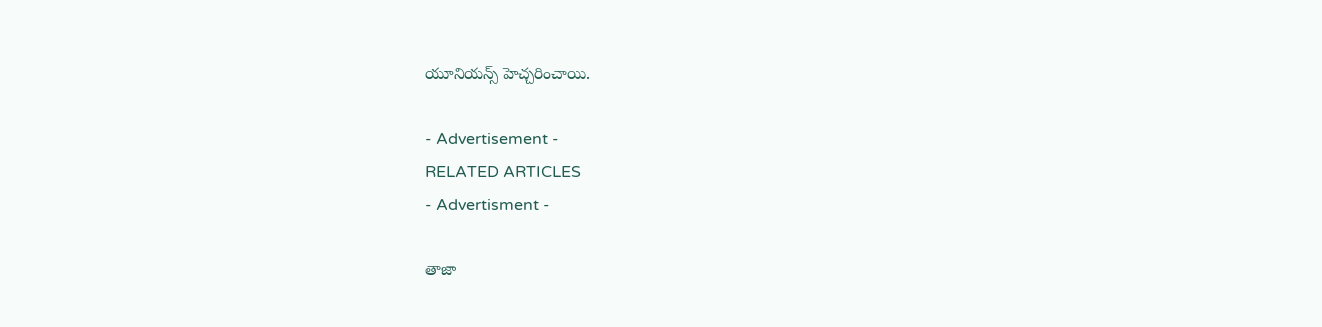యూనియ‌న్స్ హెచ్చ‌రించాయి.

- Advertisement -
RELATED ARTICLES
- Advertisment -

తాజా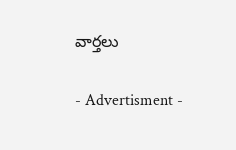వార్తలు

- Advertisment -